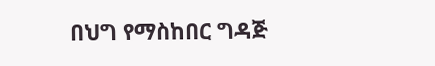በህግ የማስከበር ግዳጅ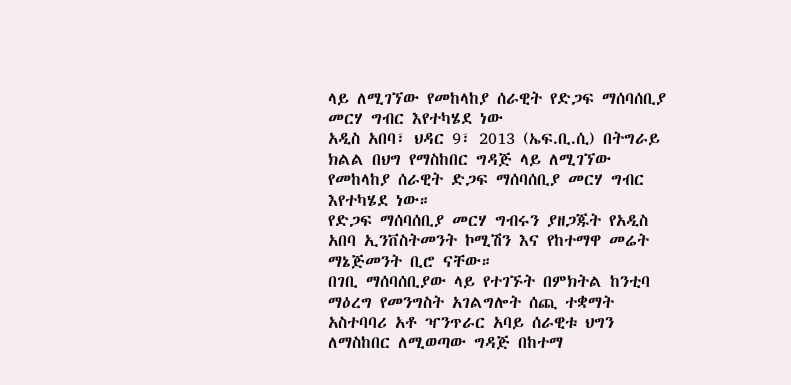ላይ ለሚገኘው የመከላከያ ሰራዊት የድጋፍ ማሰባሰቢያ መርሃ ግብር እየተካሄደ ነው
አዲስ አበባ፣ ህዳር 9፣ 2013 (ኤፍ.ቢ.ሲ) በትግራይ ክልል በህግ የማስከበር ግዳጅ ላይ ለሚገኘው የመከላከያ ሰራዊት ድጋፍ ማሰባሰቢያ መርሃ ግብር እየተካሄደ ነው።
የድጋፍ ማሰባሰቢያ መርሃ ግብሩን ያዘጋጁት የአዲስ አበባ ኢንቨስትመንት ኮሚሽን እና የከተማዋ መሬት ማኔጅመንት ቢሮ ናቸው።
በገቢ ማሰባሰቢያው ላይ የተገኙት በምክትል ከንቲባ ማዕረግ የመንግስት አገልግሎት ሰጪ ተቋማት አስተባባሪ አቶ ዣንጥራር አባይ ሰራዊቱ ህግን ለማስከበር ለሚወጣው ግዳጅ በከተማ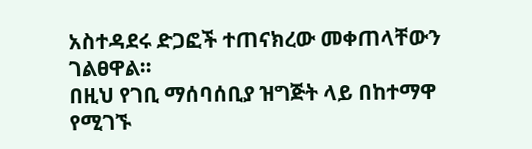አስተዳደሩ ድጋፎች ተጠናክረው መቀጠላቸውን ገልፀዋል።
በዚህ የገቢ ማሰባሰቢያ ዝግጅት ላይ በከተማዋ የሚገኙ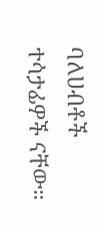ባለሀብቶች ተሳታፊዎች ናቸው።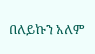በለይኩን አለም